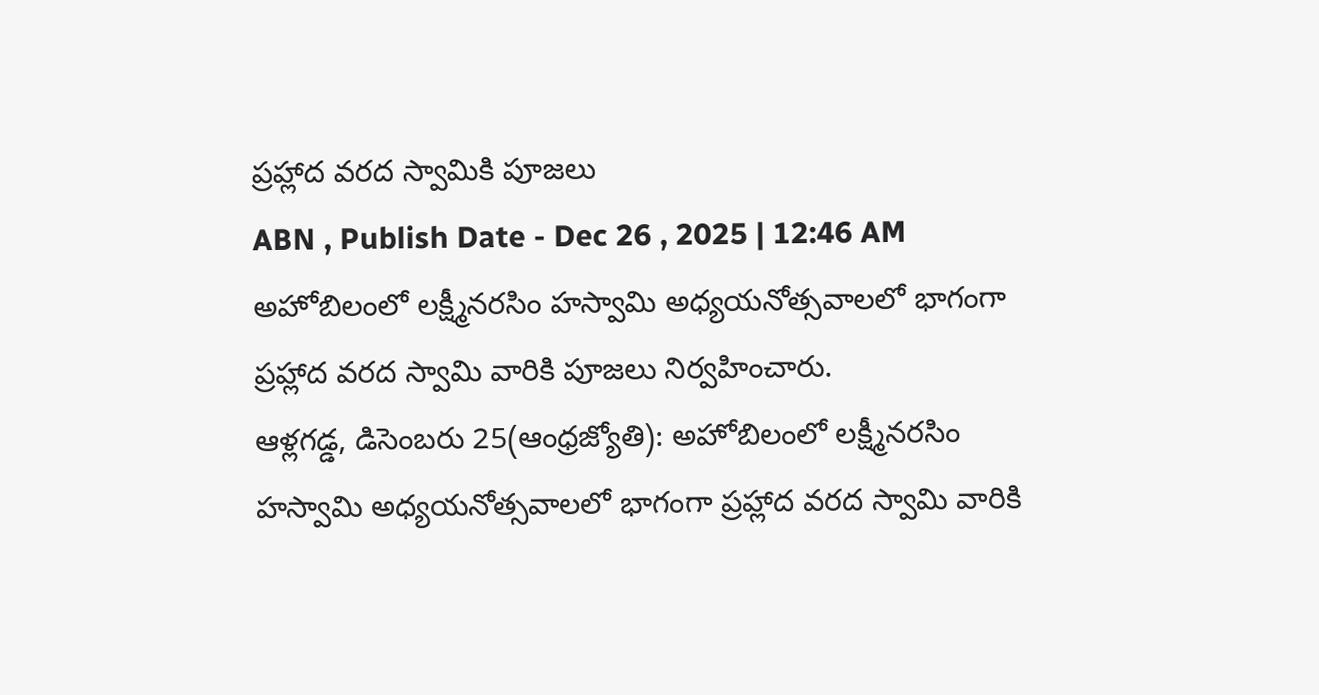ప్రహ్లాద వరద స్వామికి పూజలు
ABN , Publish Date - Dec 26 , 2025 | 12:46 AM
అహోబిలంలో లక్ష్మీనరసిం హస్వామి అధ్యయనోత్సవాలలో భాగంగా ప్రహ్లాద వరద స్వామి వారికి పూజలు నిర్వహించారు.
ఆళ్లగడ్డ, డిసెంబరు 25(ఆంధ్రజ్యోతి): అహోబిలంలో లక్ష్మీనరసిం హస్వామి అధ్యయనోత్సవాలలో భాగంగా ప్రహ్లాద వరద స్వామి వారికి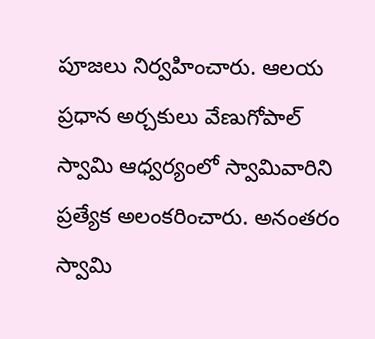పూజలు నిర్వహించారు. ఆలయ ప్రధాన అర్చకులు వేణుగోపాల్ స్వామి ఆధ్వర్యంలో స్వామివారిని ప్రత్యేక అలంకరించారు. అనంతరం స్వామి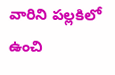వారిని పల్లకిలో ఉంచి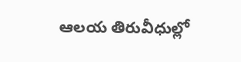ఆలయ తిరువీధుల్లో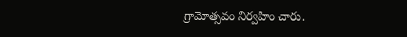గ్రామోత్సవం నిర్వహిం చారు.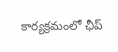కార్యక్రమంలో ఛీప్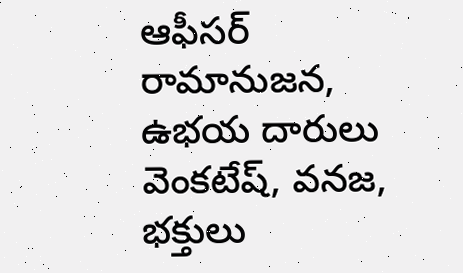ఆఫీసర్ రామానుజన, ఉభయ దారులు వెంకటేష్, వనజ, భక్తులు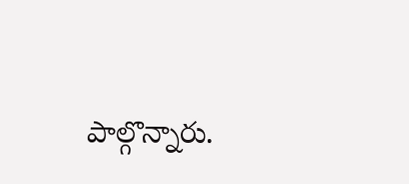పాల్గొన్నారు.